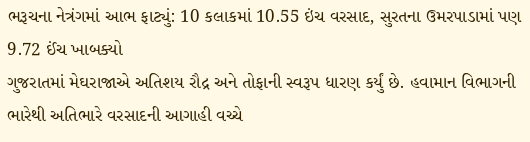ભરૂચના નેત્રંગમાં આભ ફાટ્યું: 10 કલાકમાં 10.55 ઇંચ વરસાદ, સુરતના ઉમરપાડામાં પણ 9.72 ઈંચ ખાબક્યો
ગુજરાતમાં મેઘરાજાએ અતિશય રૌદ્ર અને તોફાની સ્વરૂપ ધારણ કર્યું છે. હવામાન વિભાગની ભારેથી અતિભારે વરસાદની આગાહી વચ્ચે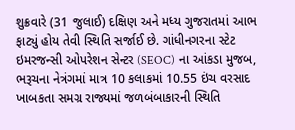શુક્રવારે (31 જુલાઈ) દક્ષિણ અને મધ્ય ગુજરાતમાં આભ ફાટ્યું હોય તેવી સ્થિતિ સર્જાઈ છે. ગાંધીનગરના સ્ટેટ ઇમરજન્સી ઓપરેશન સેન્ટર (SEOC) ના આંકડા મુજબ, ભરૂચના નેત્રંગમાં માત્ર 10 કલાકમાં 10.55 ઇંચ વરસાદ ખાબકતા સમગ્ર રાજ્યમાં જળબંબાકારની સ્થિતિ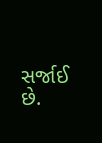સર્જાઈ છે.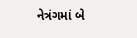નેત્રંગમાં બે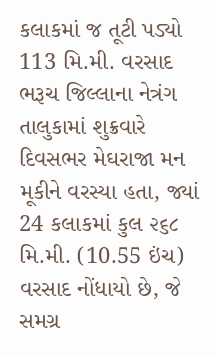કલાકમાં જ તૂટી પડ્યો 113 મિ.મી. વરસાદ
ભરૂચ જિલ્લાના નેત્રંગ તાલુકામાં શુક્રવારે દિવસભર મેઘરાજા મન મૂકીને વરસ્યા હતા, જ્યાં 24 કલાકમાં કુલ ૨૬૮ મિ.મી. (10.55 ઇંચ) વરસાદ નોંધાયો છે, જે સમગ્ર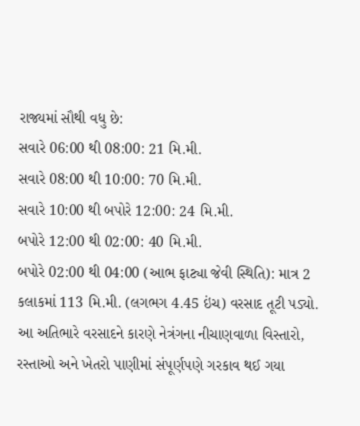રાજ્યમાં સૌથી વધુ છે:
સવારે 06:00 થી 08:00: 21 મિ.મી.
સવારે 08:00 થી 10:00: 70 મિ.મી.
સવારે 10:00 થી બપોરે 12:00: 24 મિ.મી.
બપોરે 12:00 થી 02:00: 40 મિ.મી.
બપોરે 02:00 થી 04:00 (આભ ફાટ્યા જેવી સ્થિતિ): માત્ર 2 કલાકમાં 113 મિ.મી. (લગભગ 4.45 ઇંચ) વરસાદ તૂટી પડ્યો.
આ અતિભારે વરસાદને કારણે નેત્રંગના નીચાણવાળા વિસ્તારો, રસ્તાઓ અને ખેતરો પાણીમાં સંપૂર્ણપણે ગરકાવ થઈ ગયા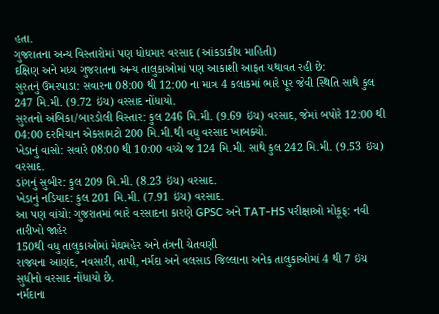હતા.
ગુજરાતના અન્ય વિસ્તારોમાં પણ ધોધમાર વરસાદ (આંકડાકીય માહિતી)
દક્ષિણ અને મધ્ય ગુજરાતના અન્ય તાલુકાઓમાં પણ આકાશી આફત યથાવત રહી છે:
સુરતનું ઉમરપાડા: સવારના 08:00 થી 12:00 ના માત્ર 4 કલાકમાં ભારે પૂર જેવી સ્થિતિ સાથે કુલ 247 મિ.મી. (9.72 ઇંચ) વરસાદ નોંધાયો.
સુરતનો અંબિકા/બારડોલી વિસ્તાર: કુલ 246 મિ.મી. (9.69 ઇંચ) વરસાદ, જેમાં બપોરે 12:00 થી 04:00 દરમિયાન એકસામટો 200 મિ.મી.થી વધુ વરસાદ ખાબક્યો.
ખેડાનું વાસો: સવારે 08:00 થી 10:00 વચ્ચે જ 124 મિ.મી. સાથે કુલ 242 મિ.મી. (9.53 ઇંચ) વરસાદ.
ડાંગનું સુબીર: કુલ 209 મિ.મી. (8.23 ઇંચ) વરસાદ.
ખેડાનું નડિયાદ: કુલ 201 મિ.મી. (7.91 ઇંચ) વરસાદ.
આ પણ વાંચો: ગુજરાતમાં ભારે વરસાદના કારણે GPSC અને TAT-HS પરીક્ષાઓ મોકૂફ: નવી તારીખો જાહેર
150થી વધુ તાલુકાઓમાં મેઘમહેર અને તંત્રની ચેતવણી
રાજ્યના આણંદ, નવસારી, તાપી, નર્મદા અને વલસાડ જિલ્લાના અનેક તાલુકાઓમાં 4 થી 7 ઇંચ સુધીનો વરસાદ નોંધાયો છે.
નર્મદાના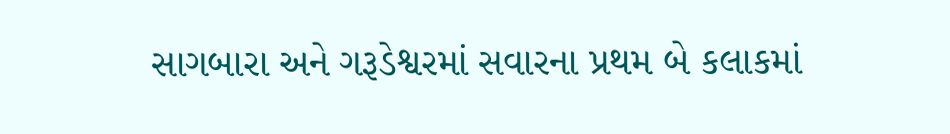સાગબારા અને ગરૂડેશ્વરમાં સવારના પ્રથમ બે કલાકમાં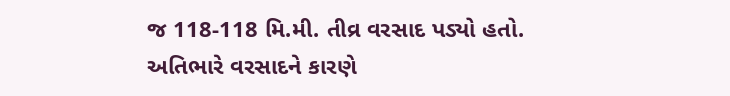જ 118-118 મિ.મી. તીવ્ર વરસાદ પડ્યો હતો.
અતિભારે વરસાદને કારણે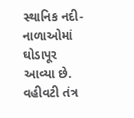સ્થાનિક નદી-નાળાઓમાં ઘોડાપૂર આવ્યા છે. વહીવટી તંત્ર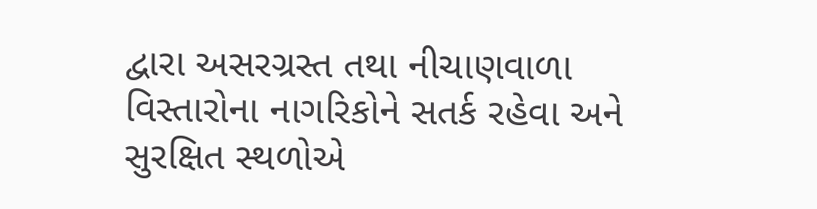દ્વારા અસરગ્રસ્ત તથા નીચાણવાળા વિસ્તારોના નાગરિકોને સતર્ક રહેવા અને સુરક્ષિત સ્થળોએ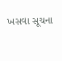ખસવા સૂચના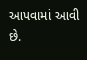આપવામાં આવી છે.